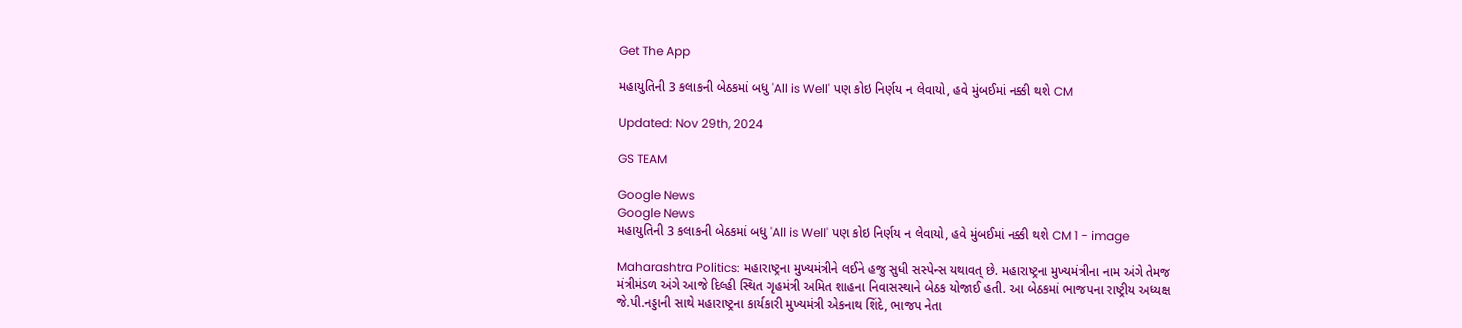Get The App

મહાયુતિની 3 કલાકની બેઠકમાં બધુ 'All is Well' પણ કોઇ નિર્ણય ન લેવાયો, હવે મુંબઈમાં નક્કી થશે CM

Updated: Nov 29th, 2024

GS TEAM

Google News
Google News
મહાયુતિની 3 કલાકની બેઠકમાં બધુ 'All is Well' પણ કોઇ નિર્ણય ન લેવાયો, હવે મુંબઈમાં નક્કી થશે CM 1 - image

Maharashtra Politics: મહારાષ્ટ્રના મુખ્યમંત્રીને લઈને હજુ સુધી સસ્પેન્સ યથાવત્ છે. મહારાષ્ટ્રના મુખ્યમંત્રીના નામ અંગે તેમજ મંત્રીમંડળ અંગે આજે દિલ્હી સ્થિત ગૃહમંત્રી અમિત શાહના નિવાસસ્થાને બેઠક યોજાઈ હતી. આ બેઠકમાં ભાજપના રાષ્ટ્રીય અધ્યક્ષ જે.પી.નડ્ડાની સાથે મહારાષ્ટ્રના કાર્યકારી મુખ્યમંત્રી એકનાથ શિંદે, ભાજપ નેતા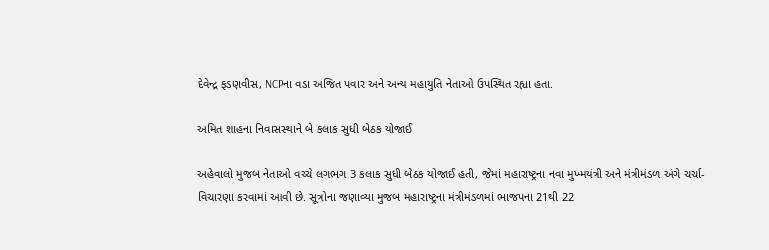દેવેન્દ્ર ફડણવીસ, NCPના વડા અજિત પવાર અને અન્ય મહાયુતિ નેતાઓ ઉપસ્થિત રહ્યા હતા.

અમિત શાહના નિવાસસ્થાને બે કલાક સુધી બેઠક યોજાઈ

અહેવાલો મુજબ નેતાઓ વચ્ચે લગભગ 3 કલાક સુધી બેઠક યોજાઈ હતી, જેમાં મહારાષ્ટ્રના નવા મુખ્મયંત્રી અને મંત્રીમંડળ અંગે ચર્ચા-વિચારણા કરવામાં આવી છે. સૂત્રોના જણાવ્યા મુજબ મહારાષ્ટ્રના મંત્રીમંડળમાં ભાજપના 21થી 22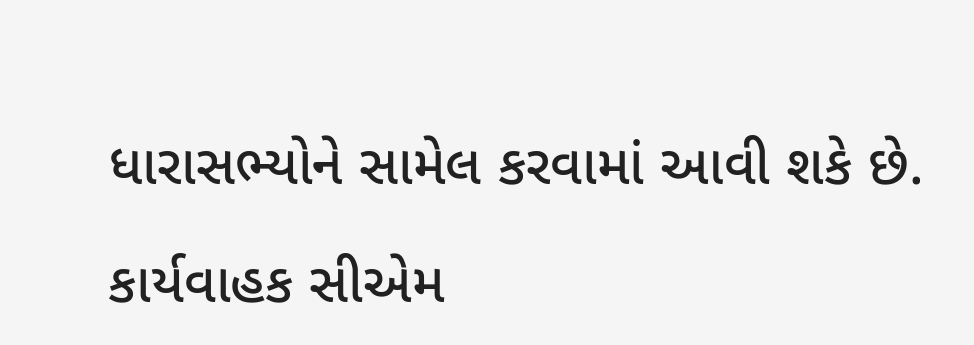ધારાસભ્યોને સામેલ કરવામાં આવી શકે છે.

કાર્યવાહક સીએમ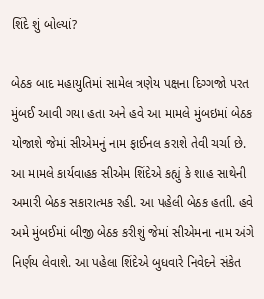શિંદે શું બોલ્યાં?

બેઠક બાદ મહાયુતિમાં સામેલ ત્રણેય પક્ષના દિગ્ગજો પરત મુંબઈ આવી ગયા હતા અને હવે આ મામલે મુંબઇમાં બેઠક યોજાશે જેમાં સીએમનું નામ ફાઈનલ કરાશે તેવી ચર્ચા છે. આ મામલે કાર્યવાહક સીએમ શિંદેએ કહ્યું કે શાહ સાથેની અમારી બેઠક સકારાત્મક રહી. આ પહેલી બેઠક હતાી. હવે અમે મુંબઈમાં બીજી બેઠક કરીશું જેમાં સીએમના નામ અંગે નિર્ણય લેવાશે. આ પહેલા શિંદેએ બુધવારે નિવેદને સંકેત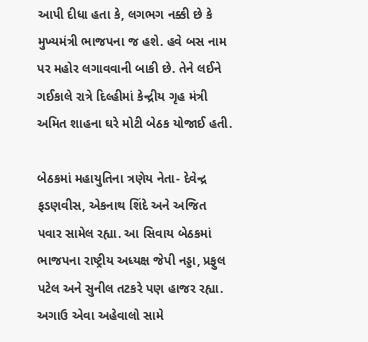આપી દીધા હતા કે, લગભગ નક્કી છે કે મુખ્યમંત્રી ભાજપના જ હશે. હવે બસ નામ પર મહોર લગાવવાની બાકી છે. તેને લઈને ગઈકાલે રાત્રે દિલ્હીમાં કેન્દ્રીય ગૃહ મંત્રી અમિત શાહના ઘરે મોટી બેઠક યોજાઈ હતી.

બેઠકમાં મહાયુતિના ત્રણેય નેતા- દેવેન્દ્ર ફડણવીસ, એકનાથ શિંદે અને અજિત પવાર સામેલ રહ્યા. આ સિવાય બેઠકમાં ભાજપના રાષ્ટ્રીય અધ્યક્ષ જેપી નડ્ડા, પ્રફુલ પટેલ અને સુનીલ તટકરે પણ હાજર રહ્યા. અગાઉ એવા અહેવાલો સામે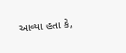આવ્યા હતા કે,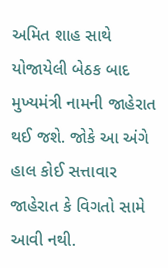અમિત શાહ સાથે યોજાયેલી બેઠક બાદ મુખ્યમંત્રી નામની જાહેરાત થઈ જશે. જોકે આ અંગે હાલ કોઈ સત્તાવાર જાહેરાત કે વિગતો સામે આવી નથી.